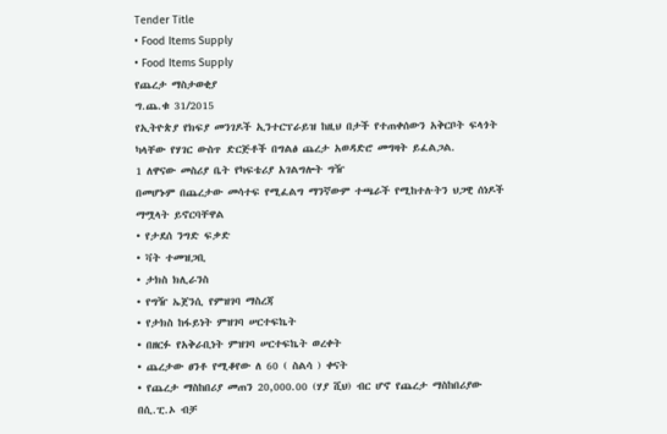Tender Title
• Food Items Supply
• Food Items Supply
የጨረታ ማስታወቂያ
ግ.ጨ.ቁ 31/2015
የኢትዮጵያ የክፍያ መንገዶች ኢንተርፕራይዝ ከዚህ በታች የተጠቀሰውን አቅርቦት ፍላጎት ካላቸው የሃገር ውስጥ ድርጅቶች በግልፅ ጨረታ አወዳድሮ መግዛት ይፈልጋል.
1 ለዋናው መስሪያ ቤት የካፍቴሪያ አገልግሎት ግዥ
በመሆኑም በጨረታው መሳተፍ የሚፈልግ ማንኛውም ተጫራች የሚከተሉትን ህጋዊ ሰነዶች ማሟላት ይኖርባቸዋል
• የታደሰ ንግድ ፍቃድ
• ቫት ተመዝጋቢ
• ታክስ ክሊራንስ
• የግዥ ኤጀንሲ የምዝገባ ማስረጃ
• የታክስ ከፋይነት ምዝገባ ሠርተፍኬት
• በዘርፉ የአቅራቢነት ምዝገባ ሠርተፍኬት ወረቀት
• ጨረታው ፀንቶ የሚቆየው ለ 60 ( ስልሳ ) ቀናት
• የጨረታ ማስከበሪያ መጠን 20,000.00 (ሃያ ሺህ) ብር ሆኖ የጨረታ ማስከበሪያው በሲ.ፒ.ኦ ብቻ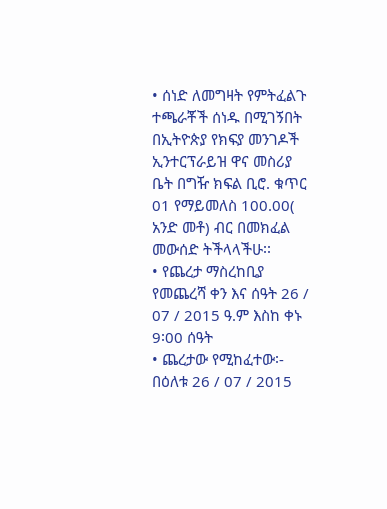• ሰነድ ለመግዛት የምትፈልጉ ተጫራቾች ሰነዱ በሚገኝበት በኢትዮጵያ የክፍያ መንገዶች ኢንተርፕራይዝ ዋና መስሪያ ቤት በግዥ ክፍል ቢሮ. ቁጥር 01 የማይመለስ 100.00( አንድ መቶ) ብር በመክፈል መውሰድ ትችላላችሁ፡፡
• የጨረታ ማስረከቢያ የመጨረሻ ቀን እና ሰዓት 26 / 07 / 2015 ዓ.ም እስከ ቀኑ 9፡00 ሰዓት
• ጨረታው የሚከፈተው፡- በዕለቱ 26 / 07 / 2015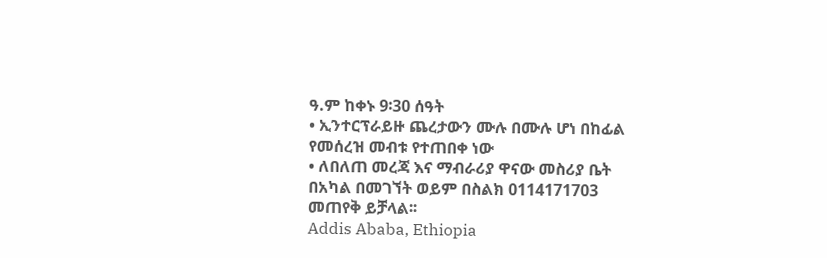ዓ.ም ከቀኑ 9፡30 ሰዓት
• ኢንተርፕራይዙ ጨረታውን ሙሉ በሙሉ ሆነ በከፊል የመሰረዝ መብቱ የተጠበቀ ነው
• ለበለጠ መረጃ እና ማብራሪያ ዋናው መስሪያ ቤት በአካል በመገኘት ወይም በስልክ 0114171703 መጠየቅ ይቻላል፡፡
Addis Ababa, Ethiopia